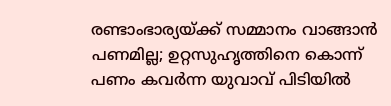രണ്ടാംഭാര്യയ്ക്ക് സമ്മാനം വാങ്ങാൻ പണമില്ല; ഉറ്റസുഹൃത്തിനെ കൊന്ന് പണം കവർന്ന യുവാവ് പിടിയിൽ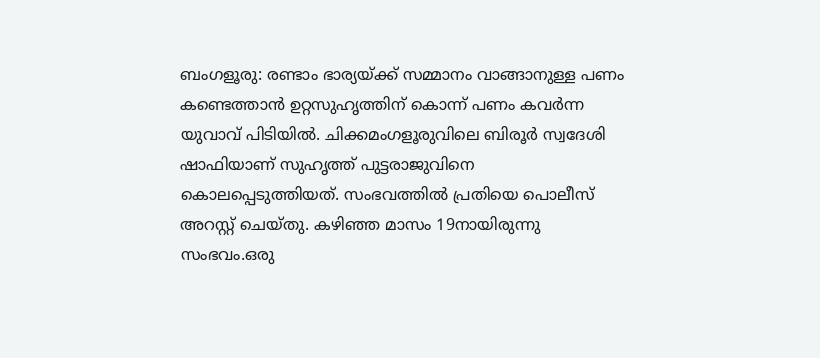ബംഗളൂരു: രണ്ടാം ഭാര്യയ്ക്ക് സമ്മാനം വാങ്ങാനുള്ള പണം കണ്ടെത്താൻ ഉറ്റസുഹൃത്തിന് കൊന്ന് പണം കവർന്ന യുവാവ് പിടിയിൽ. ചിക്കമംഗളൂരുവിലെ ബിരൂർ സ്വദേശി ഷാഫിയാണ് സുഹൃത്ത് പുട്ടരാജുവിനെ കൊലപ്പെടുത്തിയത്. സംഭവത്തിൽ പ്രതിയെ പൊലീസ് അറസ്റ്റ് ചെയ്തു. കഴിഞ്ഞ മാസം 19നായിരുന്നു സംഭവം.ഒരു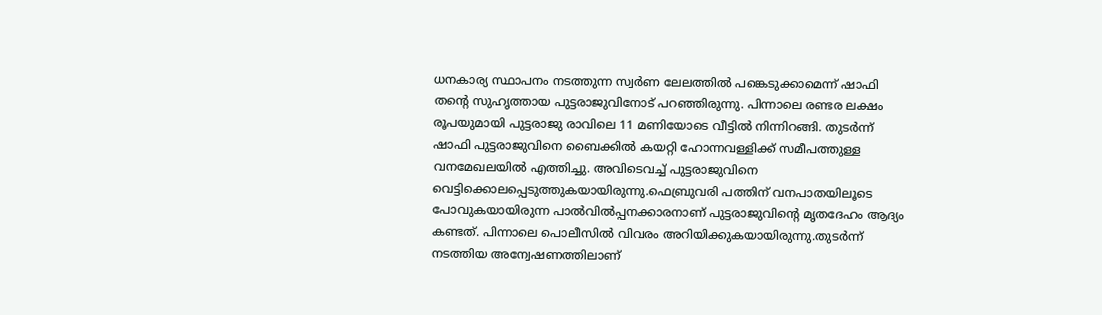ധനകാര്യ സ്ഥാപനം നടത്തുന്ന സ്വർണ ലേലത്തിൽ പങ്കെടുക്കാമെന്ന് ഷാഫി തന്റെ സുഹൃത്തായ പുട്ടരാജുവിനോട് പറഞ്ഞിരുന്നു. പിന്നാലെ രണ്ടര ലക്ഷം രൂപയുമായി പുട്ടരാജു രാവിലെ 11 മണിയോടെ വീട്ടിൽ നിന്നിറങ്ങി. തുടർന്ന് ഷാഫി പുട്ടരാജുവിനെ ബൈക്കിൽ കയറ്റി ഹോന്നവള്ളിക്ക് സമീപത്തുള്ള വനമേഖലയിൽ എത്തിച്ചു. അവിടെവച്ച് പുട്ടരാജുവിനെ വെട്ടിക്കൊലപ്പെടുത്തുകയായിരുന്നു.ഫെബ്രുവരി പത്തിന് വനപാതയിലൂടെ പോവുകയായിരുന്ന പാൽവിൽപ്പനക്കാരനാണ് പുട്ടരാജുവിന്റെ മൃതദേഹം ആദ്യം കണ്ടത്. പിന്നാലെ പൊലീസിൽ വിവരം അറിയിക്കുകയായിരുന്നു.തുടർന്ന് നടത്തിയ അന്വേഷണത്തിലാണ്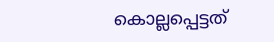കൊല്ലപ്പെട്ടത്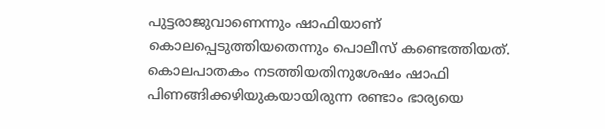പുട്ടരാജുവാണെന്നും ഷാഫിയാണ് കൊലപ്പെടുത്തിയതെന്നും പൊലീസ് കണ്ടെത്തിയത്. കൊലപാതകം നടത്തിയതിനുശേഷം ഷാഫി പിണങ്ങിക്കഴിയുകയായിരുന്ന രണ്ടാം ഭാര്യയെ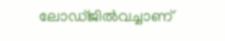ലോഡ്ജിൽവച്ചാണ്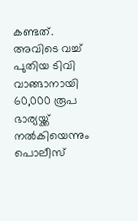കണ്ടത്. അവിടെ വച്ച് പുതിയ ടിവി വാങ്ങാനായി 60,000 രൂപ ഭാര്യയ്ക്ക് നൽകിയെന്നും പൊലീസ്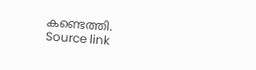കണ്ടെത്തി.
Source link